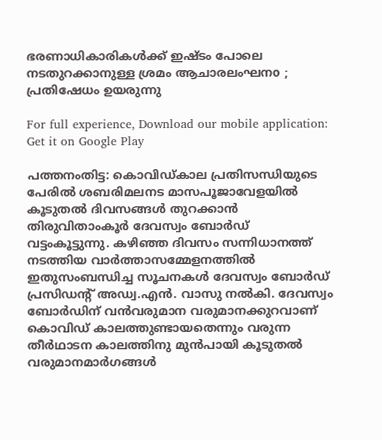ഭരണാധികാരികള്‍ക്ക് ഇഷ്ടം പോലെ നടതുറക്കാനുള്ള ശ്രമം ആചാരലംഘനo ; പ്രതിഷേധം ഉയരുന്നു

For full experience, Download our mobile application:
Get it on Google Play

പത്തനംതിട്ട: കൊവിഡ്കാല പ്രതിസന്ധിയുടെ പേരില്‍ ശബരിമലനട മാസപൂജാവേളയില്‍ കൂടുതല്‍ ദിവസങ്ങള്‍ തുറക്കാന്‍ തിരുവിതാംകൂര്‍ ദേവസ്വം ബോര്‍ഡ് വട്ടംകൂട്ടുന്നു. കഴിഞ്ഞ ദിവസം സന്നിധാനത്ത് നടത്തിയ വാര്‍ത്താസമ്മേളനത്തില്‍ ഇതുസംബന്ധിച്ച സൂചനകള്‍ ദേവസ്വം ബോര്‍ഡ് പ്രസിഡന്റ് അഡ്വ.എന്‍. വാസു നല്‍കി. ദേവസ്വം ബോര്‍ഡിന് വന്‍വരുമാന വരുമാനക്കുറവാണ് കൊവിഡ് കാലത്തുണ്ടായതെന്നും വരുന്ന തീര്‍ഥാടന കാലത്തിനു മുന്‍പായി കൂടുതല്‍ വരുമാനമാര്‍ഗങ്ങള്‍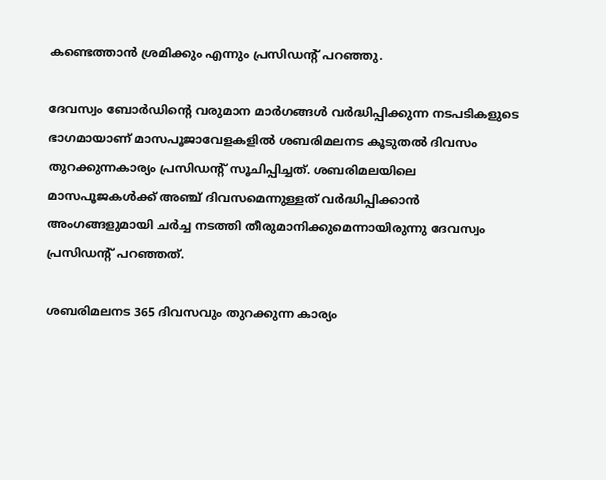കണ്ടെത്താന്‍ ശ്രമിക്കും എന്നും പ്രസിഡന്റ് പറഞ്ഞു.

ദേവസ്വം ബോര്‍ഡിന്‍റെ വരുമാന മാര്‍ഗങ്ങള്‍ വര്‍ദ്ധിപ്പിക്കുന്ന നടപടികളുടെ ഭാഗമായാണ് മാസപൂജാവേളകളില്‍ ശബരിമലനട കൂടുതല്‍ ദിവസം തുറക്കുന്നകാര്യം പ്രസിഡന്റ് സൂചിപ്പിച്ചത്. ശബരിമലയിലെ മാസപൂജകള്‍ക്ക് അഞ്ച് ദിവസമെന്നുള്ളത് വര്‍ദ്ധിപ്പിക്കാന്‍ അംഗങ്ങളുമായി ചര്‍ച്ച നടത്തി തീരുമാനിക്കുമെന്നായിരുന്നു ദേവസ്വം പ്രസിഡന്റ് പറഞ്ഞത്.

ശബരിമലനട 365 ദിവസവും തുറക്കുന്ന കാര്യം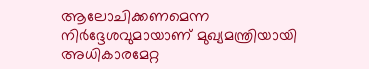ആലോചിക്കണമെന്ന നിര്‍ദ്ദേശവുമായാണ് മുഖ്യമന്ത്രിയായി അധികാരമേറ്റ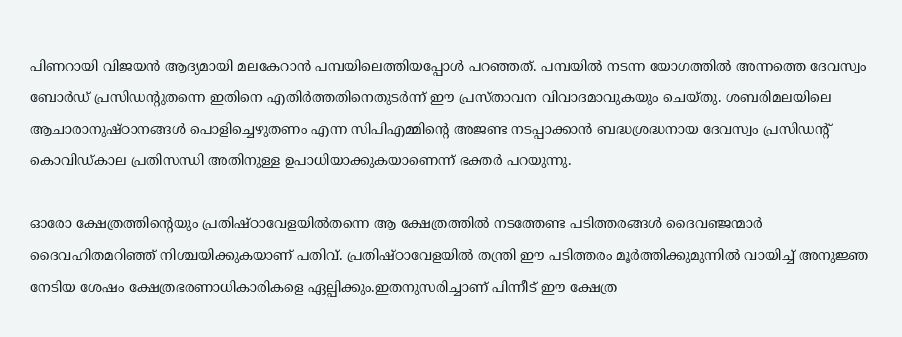പിണറായി വിജയന്‍ ആദ്യമായി മലകേറാന്‍ പമ്പയിലെത്തിയപ്പോള്‍ പറഞ്ഞത്. പമ്പയില്‍ നടന്ന യോഗത്തില്‍ അന്നത്തെ ദേവസ്വം ബോര്‍ഡ് പ്രസിഡന്റുതന്നെ ഇതിനെ എതിര്‍ത്തതിനെതുടര്‍ന്ന് ഈ പ്രസ്താവന വിവാദമാവുകയും ചെയ്തു. ശബരിമലയിലെ ആചാരാനുഷ്ഠാനങ്ങള്‍ പൊളിച്ചെഴുതണം എന്ന സിപിഎമ്മിന്‍റെ അജണ്ട നടപ്പാക്കാന്‍ ബദ്ധശ്രദ്ധനായ ദേവസ്വം പ്രസിഡന്റ് കൊവിഡ്കാല പ്രതിസന്ധി അതിനുള്ള ഉപാധിയാക്കുകയാണെന്ന് ഭക്തര്‍ പറയുന്നു.

ഓരോ ക്ഷേത്രത്തിന്‍റെയും പ്രതിഷ്ഠാവേളയില്‍തന്നെ ആ ക്ഷേത്രത്തില്‍ നടത്തേണ്ട പടിത്തരങ്ങള്‍ ദൈവഞ്ജന്മാര്‍ ദൈവഹിതമറിഞ്ഞ് നിശ്ചയിക്കുകയാണ് പതിവ്. പ്രതിഷ്ഠാവേളയില്‍ തന്ത്രി ഈ പടിത്തരം മൂര്‍ത്തിക്കുമുന്നില്‍ വായിച്ച്‌ അനുജ്ഞ നേടിയ ശേഷം ക്ഷേത്രഭരണാധികാരികളെ ഏല്പിക്കും.ഇതനുസരിച്ചാണ് പിന്നീട് ഈ ക്ഷേത്ര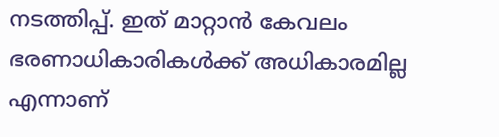നടത്തിപ്പ്. ഇത് മാറ്റാന്‍ കേവലം ഭരണാധികാരികള്‍ക്ക് അധികാരമില്ല എന്നാണ്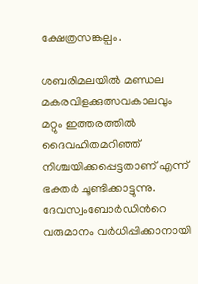ക്ഷേത്രസങ്കല്പം.

ശബരിമലയില്‍ മണ്ഡല മകരവിളക്കുത്സവകാലവും മറ്റും ഇത്തരത്തില്‍ ദൈവഹിതമറിഞ്ഞ് നിശ്ചയിക്കപ്പെട്ടതാണ് എന്ന് ഭക്തര്‍ ചൂണ്ടിക്കാട്ടുന്നു. ദേവസ്വംബോര്‍ഡിന്‍റെ വരുമാനം വര്‍ധിപ്പിക്കാനായി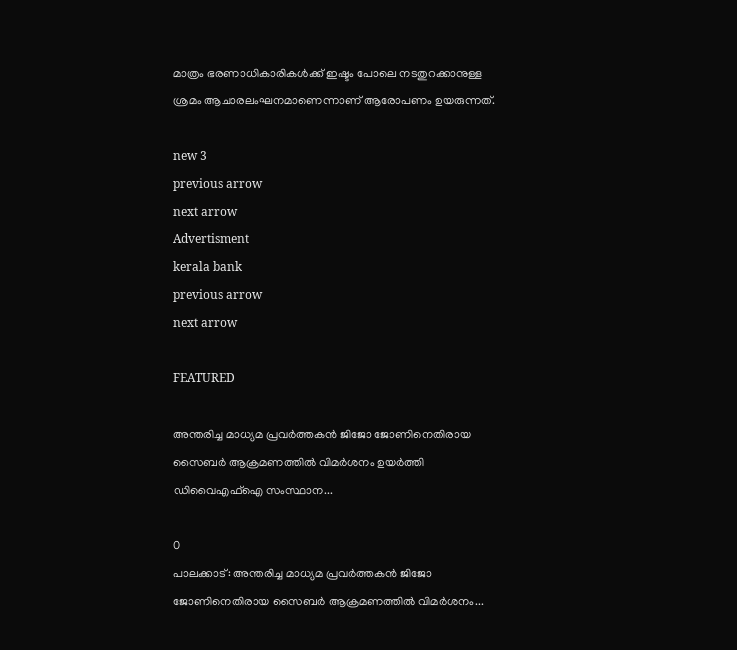മാത്രം ഭരണാധികാരികള്‍ക്ക് ഇഷ്ടം പോലെ നടതുറക്കാനുള്ള ശ്രമം ആചാരലംഘനമാണെന്നാണ് ആരോപണം ഉയരുന്നത്.

new 3
previous arrow
next arrow
Advertisment
kerala bank
previous arrow
next arrow

FEATURED

അന്തരിച്ച മാധ്യമ പ്രവർത്തകൻ ജിജോ ജോണിനെതിരായ സൈബർ ആക്രമണത്തിൽ വിമർശനം ഉയർത്തി ഡിവൈഎഫ്ഐ സംസ്ഥാന...

0
പാലക്കാട്: അന്തരിച്ച മാധ്യമ പ്രവർത്തകൻ ജിജോ ജോണിനെതിരായ സൈബർ ആക്രമണത്തിൽ വിമർശനം...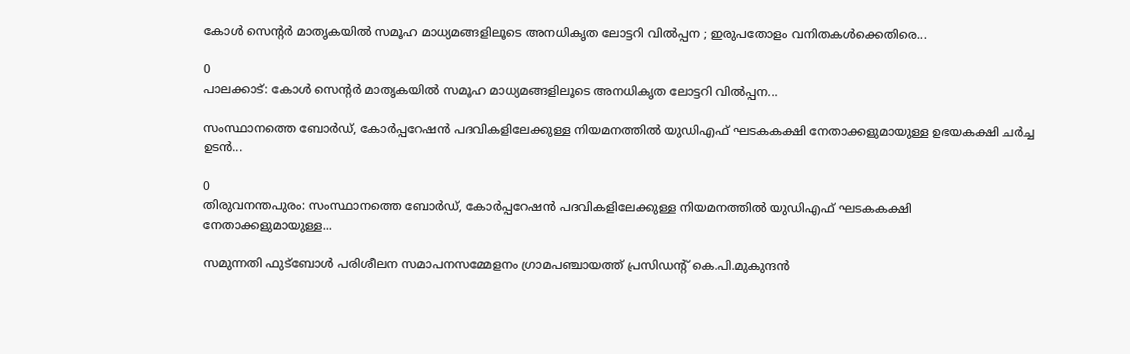കോൾ സെന്റർ മാതൃകയിൽ സമൂഹ മാധ്യമങ്ങളിലൂടെ അനധികൃത ലോട്ടറി വിൽപ്പന ; ഇരുപതോളം വനിതകൾക്കെതിരെ...

0
പാലക്കാട്: കോൾ സെന്റർ മാതൃകയിൽ സമൂഹ മാധ്യമങ്ങളിലൂടെ അനധികൃത ലോട്ടറി വിൽപ്പന...

സംസ്ഥാനത്തെ ബോര്‍ഡ്, കോര്‍പ്പറേഷന്‍ പദവികളിലേക്കുള്ള നിയമനത്തില്‍ യുഡിഎഫ് ഘടകകക്ഷി നേതാക്കളുമായുള്ള ഉഭയകക്ഷി ചര്‍ച്ച ഉടന്‍...

0
തിരുവനന്തപുരം: സംസ്ഥാനത്തെ ബോര്‍ഡ്, കോര്‍പ്പറേഷന്‍ പദവികളിലേക്കുള്ള നിയമനത്തില്‍ യുഡിഎഫ് ഘടകകക്ഷി നേതാക്കളുമായുള്ള...

സമുന്നതി ഫുട്ബോൾ പരിശീലന സമാപനസമ്മേളനം ഗ്രാമപഞ്ചായത്ത് പ്രസിഡൻ്റ് കെ.പി.മുകുന്ദൻ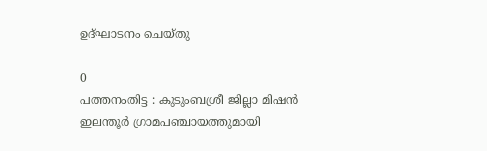ഉദ്ഘാടനം ചെയ്തു

0
പത്തനംതിട്ട : കുടുംബശ്രീ ജില്ലാ മിഷൻ ഇലന്തൂർ ഗ്രാമപഞ്ചായത്തുമായി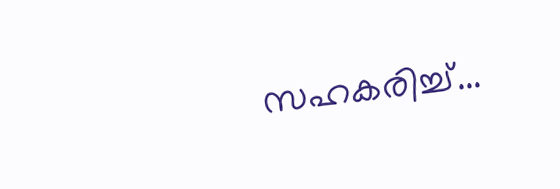സഹകരിച്ച്...